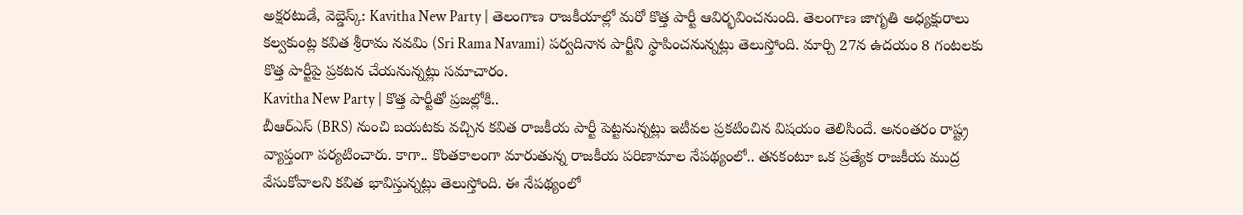అక్షరటుడే, వెబ్డెస్క్: Kavitha New Party | తెలంగాణ రాజకీయాల్లో మరో కొత్త పార్టీ ఆవిర్భవించనుంది. తెలంగాణ జాగృతి అధ్యక్షురాలు కల్వకుంట్ల కవిత శ్రీరామ నవమి (Sri Rama Navami) పర్వదినాన పార్టీని స్థాపించనున్నట్లు తెలుస్తోంది. మార్చి 27న ఉదయం 8 గంటలకు కొత్త పార్టీపై ప్రకటన చేయనున్నట్లు సమాచారం.
Kavitha New Party | కొత్త పార్టీతో ప్రజల్లోకి..
బీఆర్ఎస్ (BRS) నుంచి బయటకు వచ్చిన కవిత రాజకీయ పార్టీ పెట్టనున్నట్లు ఇటీవల ప్రకటించిన విషయం తెలిసిందే. అనంతరం రాష్ట్ర వ్యాప్తంగా పర్యటించారు. కాగా.. కొంతకాలంగా మారుతున్న రాజకీయ పరిణామాల నేపథ్యంలో.. తనకంటూ ఒక ప్రత్యేక రాజకీయ ముద్ర వేసుకోవాలని కవిత భావిస్తున్నట్లు తెలుస్తోంది. ఈ నేపథ్యంలో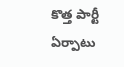కొత్త పార్టీ ఏర్పాటు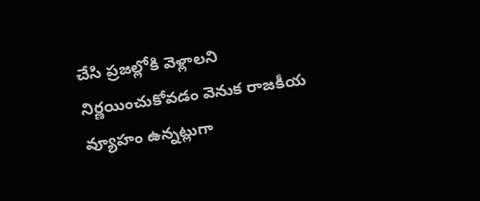చేసి ప్రజల్లోకి వెళ్లాలని నిర్ణయించుకోవడం వెనుక రాజకీయ వ్యూహం ఉన్నట్లుగా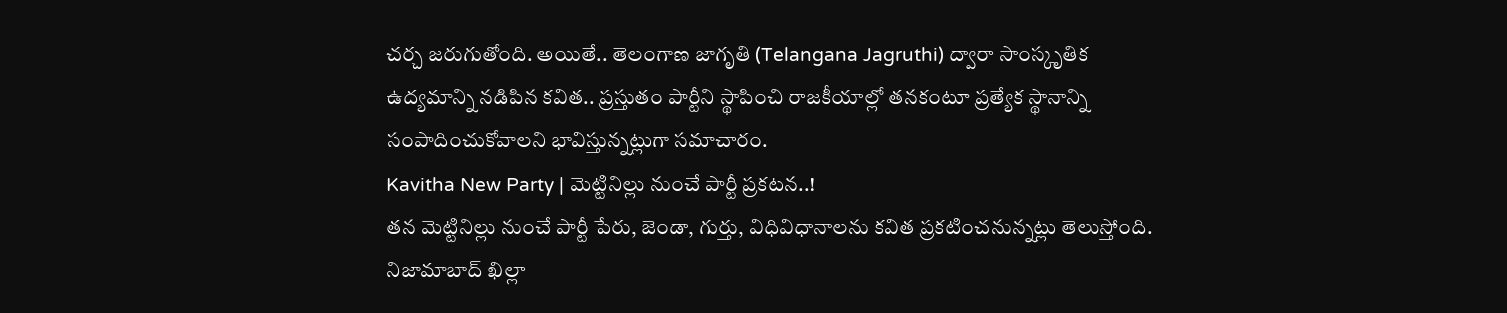చర్చ జరుగుతోంది. అయితే.. తెలంగాణ జాగృతి (Telangana Jagruthi) ద్వారా సాంస్కృతిక ఉద్యమాన్ని నడిపిన కవిత.. ప్రస్తుతం పార్టీని స్థాపించి రాజకీయాల్లో తనకంటూ ప్రత్యేక స్థానాన్ని సంపాదించుకోవాలని భావిస్తున్నట్లుగా సమాచారం.
Kavitha New Party | మెట్టినిల్లు నుంచే పార్టీ ప్రకటన..!
తన మెట్టినిల్లు నుంచే పార్టీ పేరు, జెండా, గుర్తు, విధివిధానాలను కవిత ప్రకటించనున్నట్లు తెలుస్తోంది. నిజామాబాద్ ఖిల్లా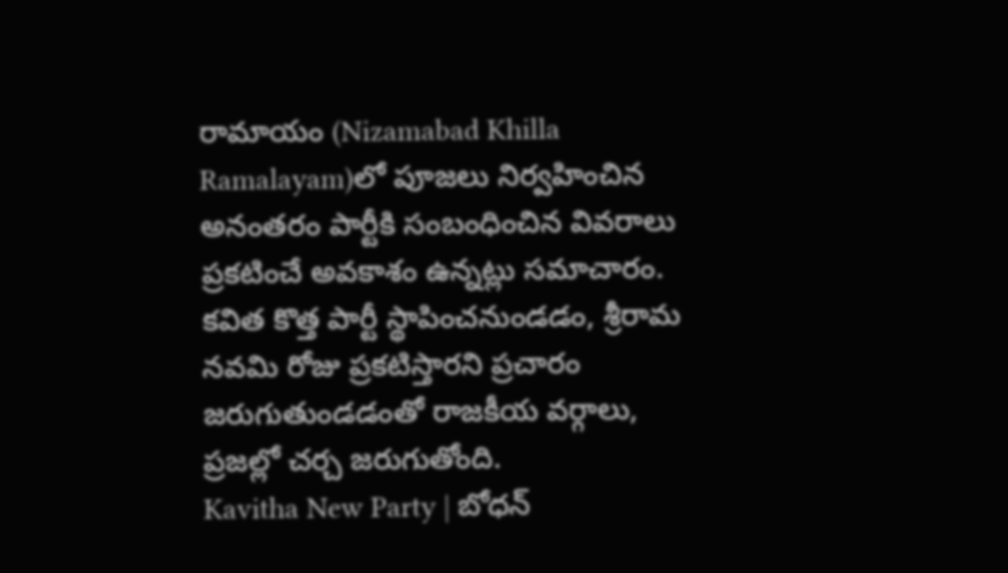రామాయం (Nizamabad Khilla Ramalayam)లో పూజలు నిర్వహించిన అనంతరం పార్టీకి సంబంధించిన వివరాలు ప్రకటించే అవకాశం ఉన్నట్లు సమాచారం. కవిత కొత్త పార్టీ స్థాపించనుండడం, శ్రీరామ నవమి రోజు ప్రకటిస్తారని ప్రచారం జరుగుతుండడంతో రాజకీయ వర్గాలు, ప్రజల్లో చర్చ జరుగుతోంది.
Kavitha New Party | బోధన్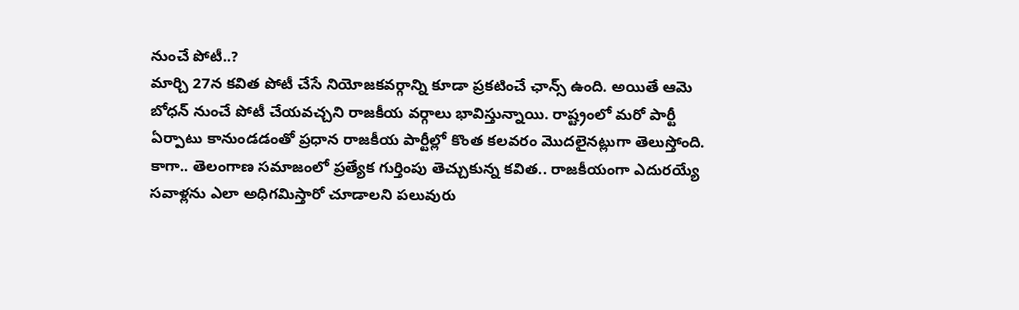నుంచే పోటీ..?
మార్చి 27న కవిత పోటీ చేసే నియోజకవర్గాన్ని కూడా ప్రకటించే ఛాన్స్ ఉంది. అయితే ఆమె బోధన్ నుంచే పోటీ చేయవచ్చని రాజకీయ వర్గాలు భావిస్తున్నాయి. రాష్ట్రంలో మరో పార్టీ ఏర్పాటు కానుండడంతో ప్రధాన రాజకీయ పార్టీల్లో కొంత కలవరం మొదలైనట్లుగా తెలుస్తోంది. కాగా.. తెలంగాణ సమాజంలో ప్రత్యేక గుర్తింపు తెచ్చుకున్న కవిత.. రాజకీయంగా ఎదురయ్యే సవాళ్లను ఎలా అధిగమిస్తారో చూడాలని పలువురు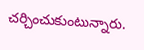చర్చించుకుంటున్నారు.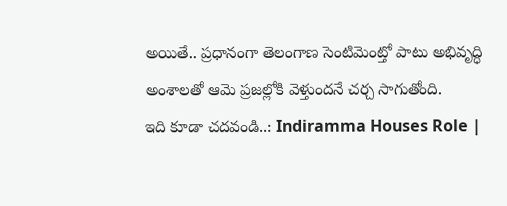అయితే.. ప్రధానంగా తెలంగాణ సెంటిమెంట్తో పాటు అభివృద్ధి అంశాలతో ఆమె ప్రజల్లోకి వెళ్తుందనే చర్చ సాగుతోంది.
ఇది కూడా చదవండి..: Indiramma Houses Role |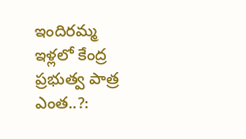ఇందిరమ్మ ఇళ్లలో కేంద్ర ప్రభుత్వ పాత్ర ఎంత..?: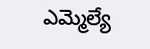ఎమ్మెల్యే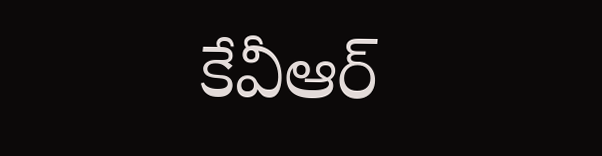కేవీఆర్